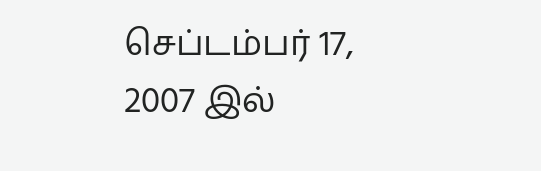செப்டம்பர் 17, 2007 இல்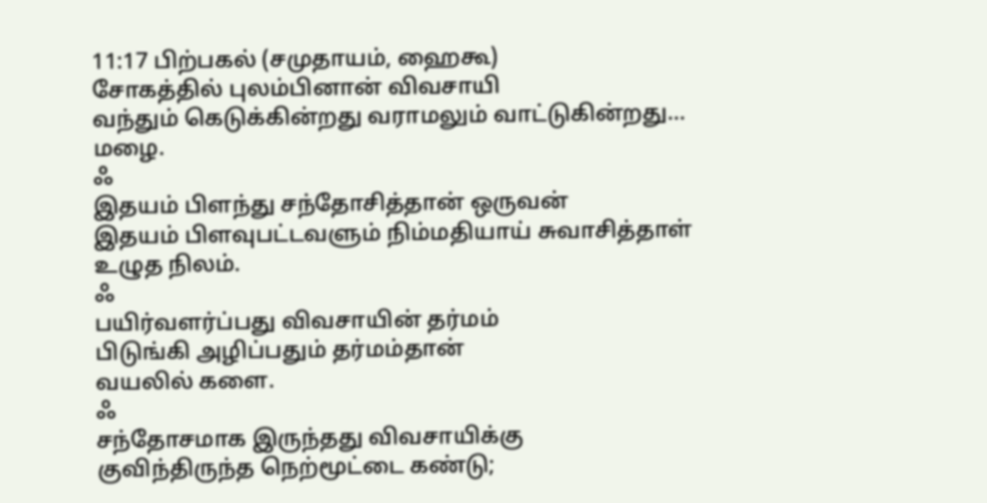11:17 பிற்பகல் (சமுதாயம், ஹைகூ)
சோகத்தில் புலம்பினான் விவசாயி
வந்தும் கெடுக்கின்றது வராமலும் வாட்டுகின்றது…
மழை.
ஃ
இதயம் பிளந்து சந்தோசித்தான் ஒருவன்
இதயம் பிளவுபட்டவளும் நிம்மதியாய் சுவாசித்தாள்
உழுத நிலம்.
ஃ
பயிர்வளர்ப்பது விவசாயின் தர்மம்
பிடுங்கி அழிப்பதும் தர்மம்தான்
வயலில் களை.
ஃ
சந்தோசமாக இருந்தது விவசாயிக்கு
குவிந்திருந்த நெற்மூட்டை கண்டு;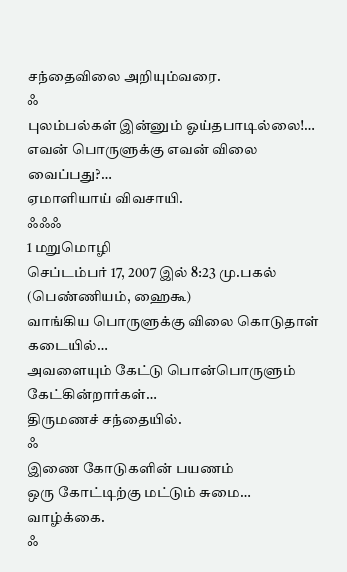சந்தைவிலை அறியும்வரை.
ஃ
புலம்பல்கள் இன்னும் ஓய்தபாடில்லை!…
எவன் பொருளுக்கு எவன் விலை வைப்பது?…
ஏமாளியாய் விவசாயி.
ஃஃஃ
1 மறுமொழி
செப்டம்பர் 17, 2007 இல் 8:23 மு.பகல் (பெண்ணியம், ஹைகூ)
வாங்கிய பொருளுக்கு விலை கொடுதாள் கடையில்…
அவளையும் கேட்டு பொன்பொருளும் கேட்கின்றார்கள்…
திருமணச் சந்தையில்.
ஃ
இணை கோடுகளின் பயணம்
ஒரு கோட்டிற்கு மட்டும் சுமை…
வாழ்க்கை.
ஃ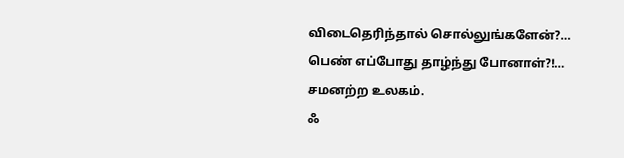விடைதெரிந்தால் சொல்லுங்களேன்?…
பெண் எப்போது தாழ்ந்து போனாள்?!…
சமனற்ற உலகம்.
ஃ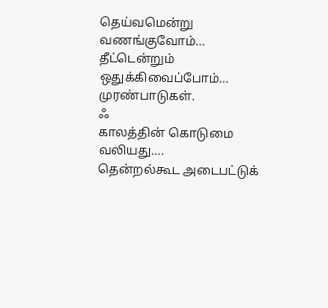தெய்வமென்று வணங்குவோம்…
தீட்டென்றும் ஒதுக்கிவைப்போம்…
முரண்பாடுகள்.
ஃ
காலத்தின் கொடுமை வலியது….
தென்றல்கூட அடைபட்டுக்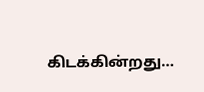கிடக்கின்றது…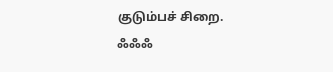குடும்பச் சிறை.
ஃஃஃ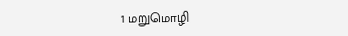1 மறுமொழி